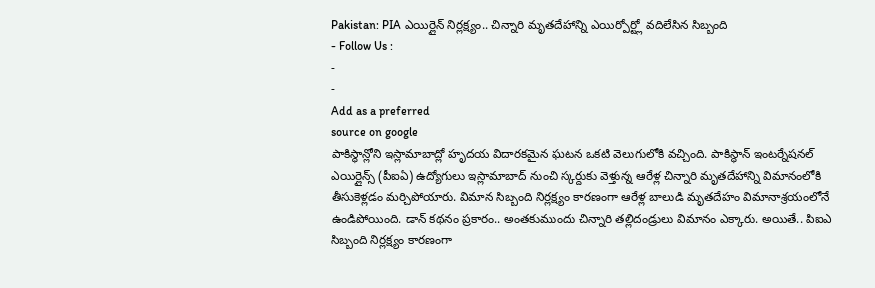Pakistan: PIA ఎయిర్లైన్ నిర్లక్ష్యం.. చిన్నారి మృతదేహాన్ని ఎయిర్పోర్ట్లో వదిలేసిన సిబ్బంది
- Follow Us :
-
-
Add as a preferred
source on google
పాకిస్థాన్లోని ఇస్లామాబాద్లో హృదయ విదారకమైన ఘటన ఒకటి వెలుగులోకి వచ్చింది. పాకిస్థాన్ ఇంటర్నేషనల్ ఎయిర్లైన్స్ (పీఐఏ) ఉద్యోగులు ఇస్లామాబాద్ నుంచి స్కర్దుకు వెళ్తున్న ఆరేళ్ల చిన్నారి మృతదేహాన్ని విమానంలోకి తీసుకెళ్లడం మర్చిపోయారు. విమాన సిబ్బంది నిర్లక్ష్యం కారణంగా ఆరేళ్ల బాలుడి మృతదేహం విమానాశ్రయంలోనే ఉండిపోయింది. డాన్ కథనం ప్రకారం.. అంతకుముందు చిన్నారి తల్లిదండ్రులు విమానం ఎక్కారు. అయితే.. పిఐఎ సిబ్బంది నిర్లక్ష్యం కారణంగా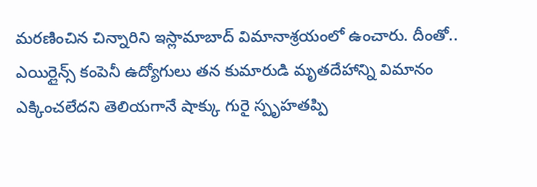మరణించిన చిన్నారిని ఇస్లామాబాద్ విమానాశ్రయంలో ఉంచారు. దీంతో.. ఎయిర్లైన్స్ కంపెనీ ఉద్యోగులు తన కుమారుడి మృతదేహాన్ని విమానం ఎక్కించలేదని తెలియగానే షాక్కు గురై స్పృహతప్పి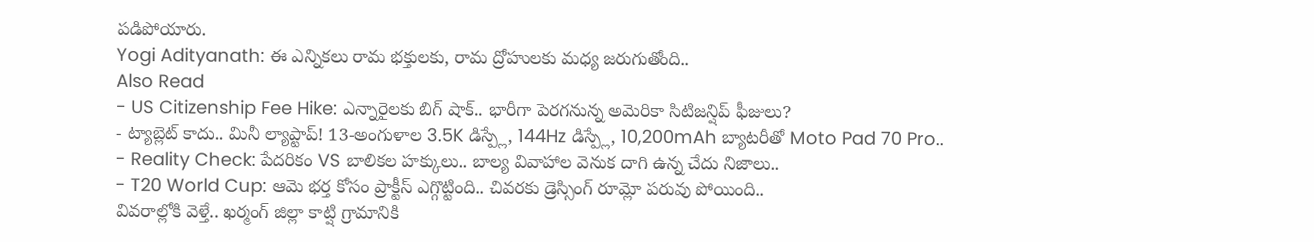పడిపోయారు.
Yogi Adityanath: ఈ ఎన్నికలు రామ భక్తులకు, రామ ద్రోహులకు మధ్య జరుగుతోంది..
Also Read
- US Citizenship Fee Hike: ఎన్నారైలకు బిగ్ షాక్.. భారీగా పెరగనున్న అమెరికా సిటిజన్షిప్ ఫీజులు?
- ట్యాబ్లెట్ కాదు.. మినీ ల్యాప్టాప్! 13-అంగుళాల 3.5K డిస్ప్లే, 144Hz డిస్ప్లే, 10,200mAh బ్యాటరీతో Moto Pad 70 Pro..
- Reality Check: పేదరికం VS బాలికల హక్కులు.. బాల్య వివాహాల వెనుక దాగి ఉన్న చేదు నిజాలు..
- T20 World Cup: ఆమె భర్త కోసం ప్రాక్టీస్ ఎగ్గొట్టింది.. చివరకు డ్రెస్సింగ్ రూమ్లో పరువు పోయింది..
వివరాల్లోకి వెళ్తే.. ఖర్మంగ్ జిల్లా కాట్షి గ్రామానికి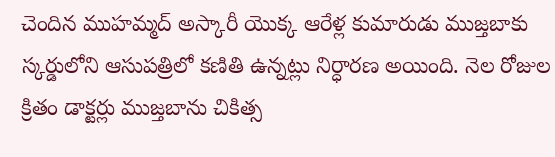చెందిన ముహమ్మద్ అస్కారీ యొక్క ఆరేళ్ల కుమారుడు ముజ్తబాకు స్కర్డులోని ఆసుపత్రిలో కణితి ఉన్నట్లు నిర్ధారణ అయింది. నెల రోజుల క్రితం డాక్టర్లు ముజ్తబాను చికిత్స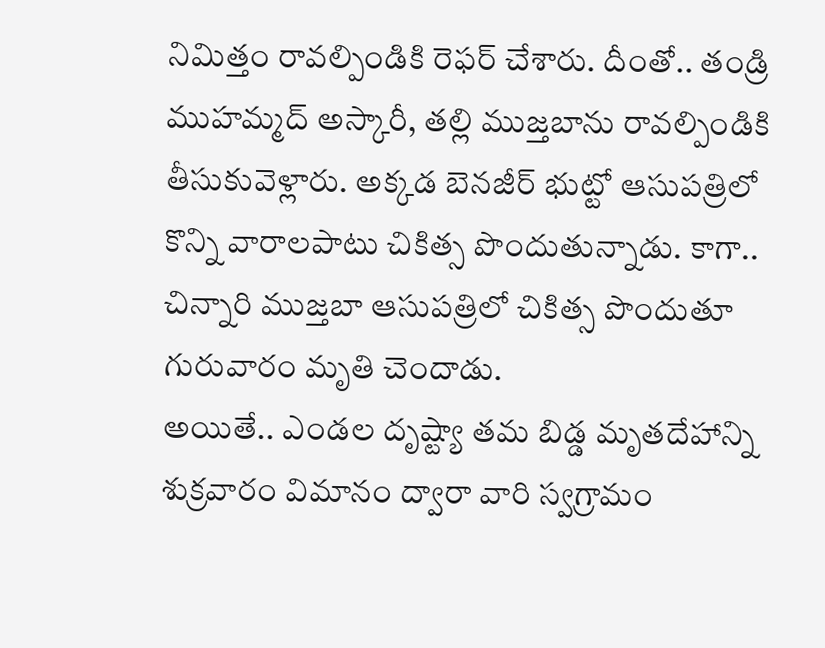నిమిత్తం రావల్పిండికి రెఫర్ చేశారు. దీంతో.. తండ్రి ముహమ్మద్ అస్కారీ, తల్లి ముజ్తబాను రావల్పిండికి తీసుకువెళ్లారు. అక్కడ బెనజీర్ భుట్టో ఆసుపత్రిలో కొన్ని వారాలపాటు చికిత్స పొందుతున్నాడు. కాగా.. చిన్నారి ముజ్తబా ఆసుపత్రిలో చికిత్స పొందుతూ గురువారం మృతి చెందాడు.
అయితే.. ఎండల దృష్ట్యా తమ బిడ్డ మృతదేహాన్ని శుక్రవారం విమానం ద్వారా వారి స్వగ్రామం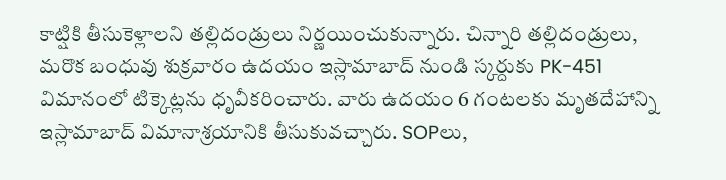కాట్షికి తీసుకెళ్లాలని తల్లిదండ్రులు నిర్ణయించుకున్నారు. చిన్నారి తల్లిదండ్రులు, మరొక బంధువు శుక్రవారం ఉదయం ఇస్లామాబాద్ నుండి స్కర్దుకు PK-451 విమానంలో టిక్కెట్లను ధృవీకరించారు. వారు ఉదయం 6 గంటలకు మృతదేహాన్ని ఇస్లామాబాద్ విమానాశ్రయానికి తీసుకువచ్చారు. SOPలు,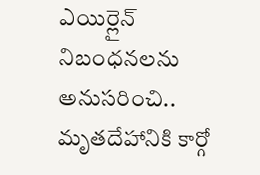ఎయిర్లైన్ నిబంధనలను అనుసరించి.. మృతదేహానికి కార్గో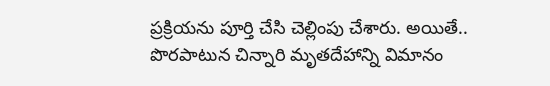ప్రక్రియను పూర్తి చేసి చెల్లింపు చేశారు. అయితే.. పొరపాటున చిన్నారి మృతదేహాన్ని విమానం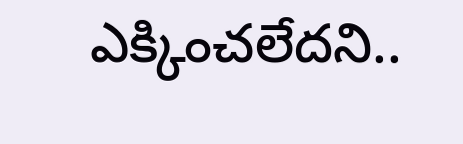ఎక్కించలేదని..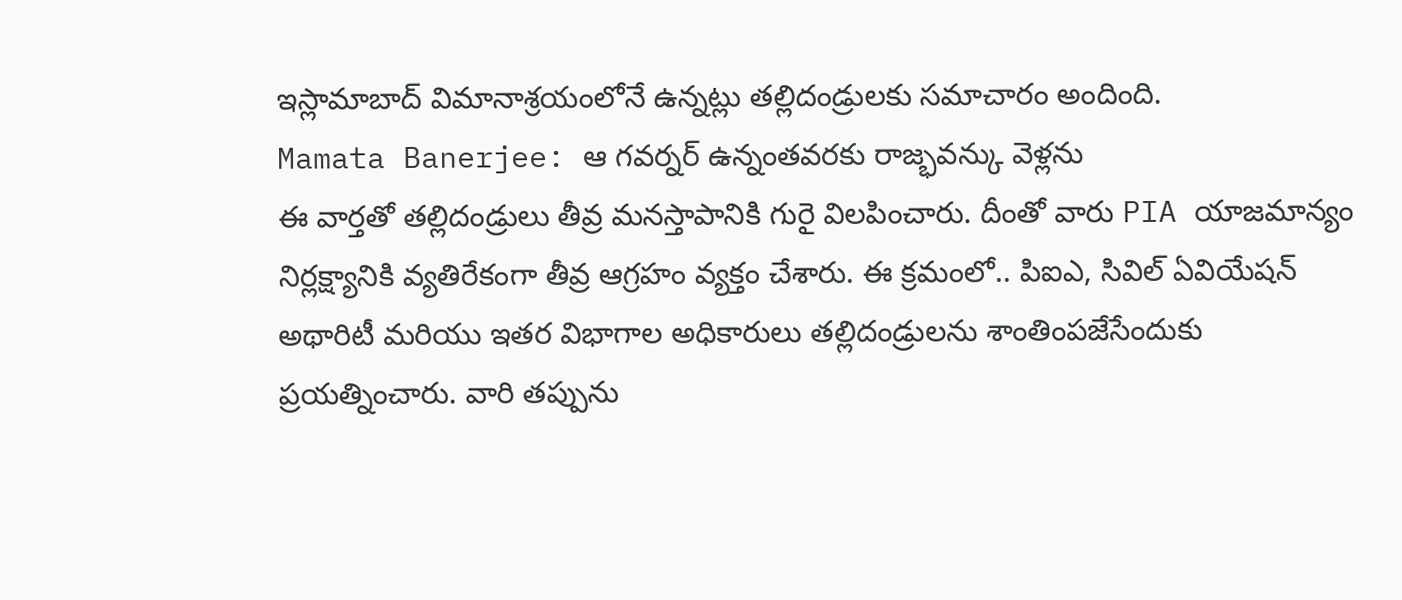ఇస్లామాబాద్ విమానాశ్రయంలోనే ఉన్నట్లు తల్లిదండ్రులకు సమాచారం అందింది.
Mamata Banerjee: ఆ గవర్నర్ ఉన్నంతవరకు రాజ్భవన్కు వెళ్లను
ఈ వార్తతో తల్లిదండ్రులు తీవ్ర మనస్తాపానికి గురై విలపించారు. దీంతో వారు PIA యాజమాన్యం నిర్లక్ష్యానికి వ్యతిరేకంగా తీవ్ర ఆగ్రహం వ్యక్తం చేశారు. ఈ క్రమంలో.. పిఐఎ, సివిల్ ఏవియేషన్ అథారిటీ మరియు ఇతర విభాగాల అధికారులు తల్లిదండ్రులను శాంతింపజేసేందుకు ప్రయత్నించారు. వారి తప్పును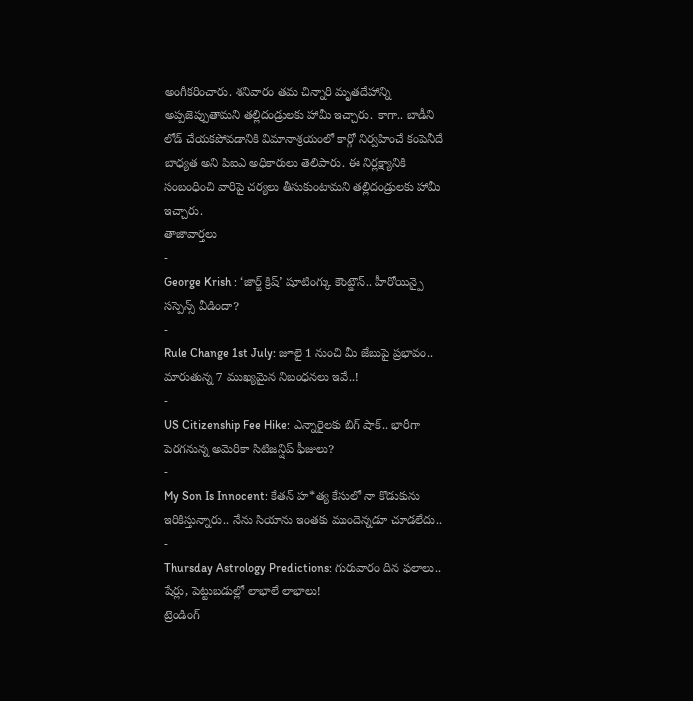అంగీకరించారు. శనివారం తమ చిన్నారి మృతదేహాన్ని అప్పజెప్పుతామని తల్లిదండ్రులకు హామీ ఇచ్చారు. కాగా.. బాడీని లోడ్ చేయకపోవడానికి విమానాశ్రయంలో కార్గో నిర్వహించే కంపెనీదే బాధ్యత అని పిఐఎ అధికారులు తెలిపారు. ఈ నిర్లక్ష్యానికి సంబంధించి వారిపై చర్యలు తీసుకుంటామని తల్లిదండ్రులకు హామీ ఇచ్చారు.
తాజావార్తలు
-
George Krish : ‘జార్జ్ క్రిష్’ షూటింగ్కు కౌంట్డౌన్.. హీరోయిన్పై సస్పెన్స్ వీడిందా?
-
Rule Change 1st July: జూలై 1 నుంచి మీ జేబుపై ప్రభావం.. మారుతున్న 7 ముఖ్యమైన నిబంధనలు ఇవే..!
-
US Citizenship Fee Hike: ఎన్నారైలకు బిగ్ షాక్.. భారీగా పెరగనున్న అమెరికా సిటిజన్షిప్ ఫీజులు?
-
My Son Is Innocent: కేతన్ హ*త్య కేసులో నా కొడుకును ఇరికిస్తున్నారు.. నేను సియాను ఇంతకు ముందెన్నడూ చూడలేదు..
-
Thursday Astrology Predictions: గురువారం దిన ఫలాలు.. షేర్లు, పెట్టుబడుల్లో లాభాలే లాభాలు!
ట్రెండింగ్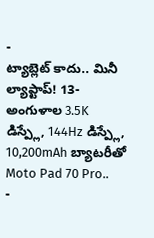-
ట్యాబ్లెట్ కాదు.. మినీ ల్యాప్టాప్! 13-అంగుళాల 3.5K డిస్ప్లే, 144Hz డిస్ప్లే, 10,200mAh బ్యాటరీతో Moto Pad 70 Pro..
-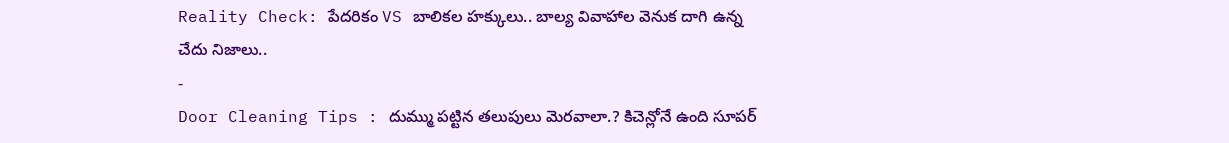Reality Check: పేదరికం VS బాలికల హక్కులు.. బాల్య వివాహాల వెనుక దాగి ఉన్న చేదు నిజాలు..
-
Door Cleaning Tips : దుమ్ము పట్టిన తలుపులు మెరవాలా.? కిచెన్లోనే ఉంది సూపర్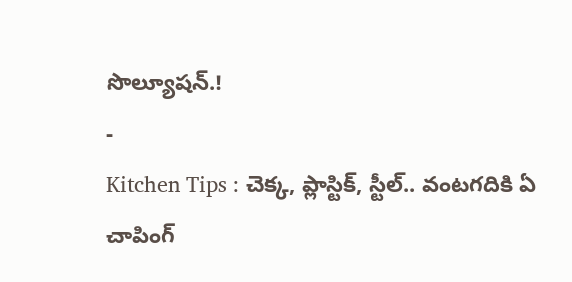సొల్యూషన్.!
-
Kitchen Tips : చెక్క, ప్లాస్టిక్, స్టీల్.. వంటగదికి ఏ చాపింగ్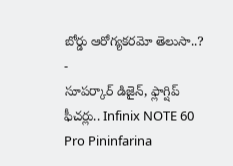బోర్డు ఆరోగ్యకరమో తెలుసా..?
-
సూపర్కార్ డిజైన్, ఫ్లాగ్షిప్ ఫీచర్లు.. Infinix NOTE 60 Pro Pininfarina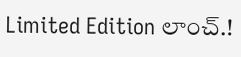Limited Edition లాంచ్.!